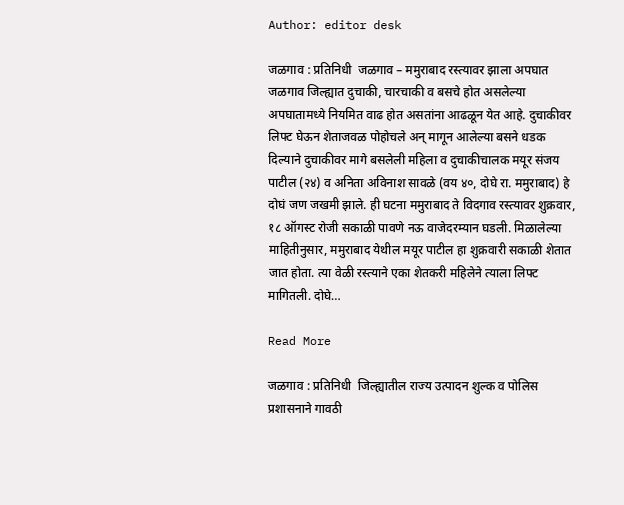Author: editor desk

जळगाव : प्रतिनिधी  जळगाव – ममुराबाद रस्त्यावर झाला अपघात जळगाव जिल्ह्यात दुचाकी, चारचाकी व बसचे होत असलेल्या अपघातामध्ये नियमित वाढ होत असतांना आढळून येत आहे. दुचाकीवर लिफ्ट घेऊन शेताजवळ पोहोचले अन् मागून आलेल्या बसने धडक दिल्याने दुचाकीवर मागे बसलेली महिला व दुचाकीचालक मयूर संजय पाटील (२४) व अनिता अविनाश सावळे (वय ४०, दोघे रा. ममुराबाद) हे दोघं जण जखमी झाले. ही घटना ममुराबाद ते विदगाव रस्त्यावर शुक्रवार, १८ ऑगस्ट रोजी सकाळी पावणे नऊ वाजेदरम्यान घडली. मिळालेल्या माहितीनुसार, ममुराबाद येथील मयूर पाटील हा शुक्रवारी सकाळी शेतात जात होता. त्या वेळी रस्त्याने एका शेतकरी महिलेने त्याला लिफ्ट मागितली. दोघे…

Read More

जळगाव : प्रतिनिधी  जिल्ह्यातील राज्य उत्पादन शुल्क व पोलिस प्रशासनाने गावठी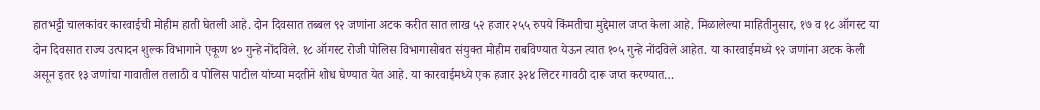हातभट्टी चालकांवर कारवाईची मोहीम हाती घेतली आहे. दोन दिवसात तब्बल ९२ जणांना अटक करीत सात लाख ५२ हजार २५५ रुपये किंमतीचा मुद्देमाल जप्त केला आहे. मिळालेल्या माहितीनुसार, १७ व १८ ऑगस्ट या दोन दिवसात राज्य उत्पादन शुल्क विभागाने एकूण ४० गुन्हे नोंदविले. १८ ऑगस्ट रोजी पोलिस विभागासोबत संयुक्त मोहीम राबविण्यात येऊन त्यात १०५ गुन्हे नोंदविले आहेत. या कारवाईमध्ये ९२ जणांना अटक केली असून इतर १३ जणांचा गावातील तलाठी व पोलिस पाटील यांच्या मदतीने शोध घेण्यात येत आहे. या कारवाईमध्ये एक हजार ३२४ लिटर गावठी दारू जप्त करण्यात…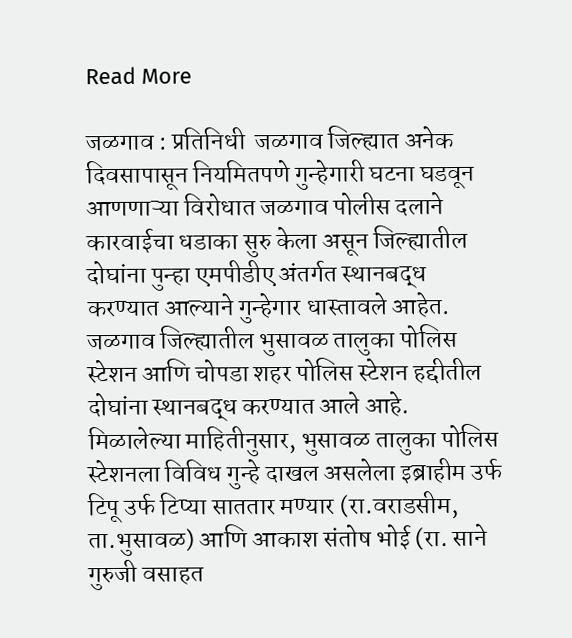Read More

जळगाव : प्रतिनिधी  जळगाव जिल्ह्यात अनेक दिवसापासून नियमितपणे गुन्हेगारी घटना घडवून आणणाऱ्या विरोधात जळगाव पोलीस दलाने कारवाईचा धडाका सुरु केला असून जिल्ह्यातील दोघांना पुन्हा एमपीडीए अंतर्गत स्थानबद्ध करण्यात आल्याने गुन्हेगार धास्तावले आहेत. जळगाव जिल्ह्यातील भुसावळ तालुका पोलिस स्टेशन आणि चोपडा शहर पोलिस स्टेशन हद्दीतील दोघांना स्थानबद्ध करण्यात आले आहे. मिळालेल्या माहितीनुसार, भुसावळ तालुका पोलिस स्टेशनला विविध गुन्हे दाखल असलेला इब्राहीम उर्फ टिपू उर्फ टिप्या साततार मण्यार (रा.वराडसीम, ता.भुसावळ) आणि आकाश संतोष भोई (रा. साने गुरुजी वसाहत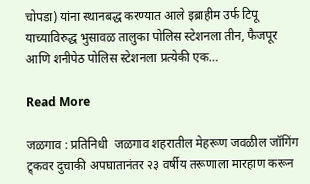चोपडा) यांना स्थानबद्ध करण्यात आले इब्राहीम उर्फ टिपू याच्याविरुद्ध भुसावळ तालुका पोलिस स्टेशनला तीन, फैजपूर आणि शनीपेठ पोलिस स्टेशनला प्रत्येकी एक…

Read More

जळगाव : प्रतिनिधी  जळगाव शहरातील मेहरूण जवळील जॉगिंग ट्र्कवर दुचाकी अपघातानंतर २३ वर्षीय तरूणाला मारहाण करून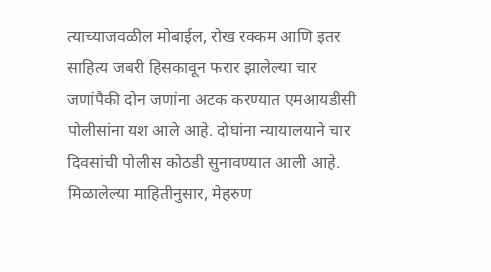त्याच्याजवळील मोबाईल, रोख रक्कम आणि इतर साहित्य जबरी हिसकावून फरार झालेल्या चार जणांपैकी दोन जणांना अटक करण्यात एमआयडीसी पोलीसांना यश आले आहे. दोघांना न्यायालयाने चार दिवसांची पोलीस कोठडी सुनावण्यात आली आहे. मिळालेल्या माहितीनुसार, मेहरुण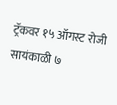ट्रॅकवर १५ ऑगस्ट रोजी सायंकाळी ७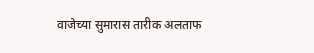वाजेच्या सुमारास तारीक अलताफ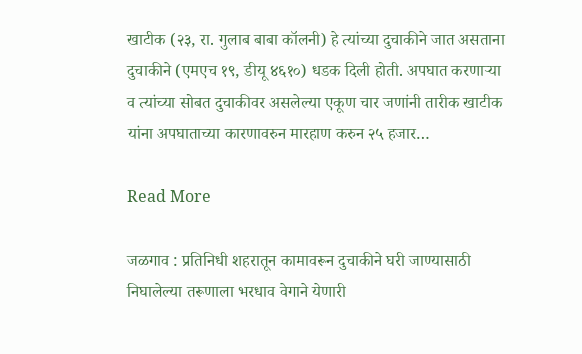खाटीक (२३, रा. गुलाब बाबा कॉलनी) हे त्यांच्या दुचाकीने जात असताना दुचाकीने (एमएच १९, डीयू ४६१०) धडक दिली होती. अपघात करणाऱ्या व त्यांच्या सोबत दुचाकीवर असलेल्या एकूण चार जणांनी तारीक खाटीक यांना अपघाताच्या कारणावरुन मारहाण करुन २५ हजार…

Read More

जळगाव : प्रतिनिधी शहरातून कामावरून दुचाकीने घरी जाण्यासाठी निघालेल्या तरूणाला भरधाव वेगाने येणारी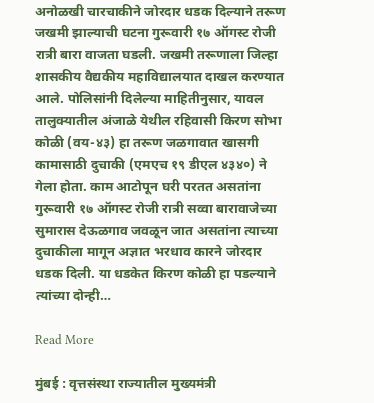अनोळखी चारचाकीने जोरदार धडक दिल्याने तरूण जखमी झाल्याची घटना गुरूवारी १७ ऑगस्ट रोजी रात्री बारा वाजता घडली. जखमी तरूणाला जिल्हा शासकीय वैद्यकीय महाविद्यालयात दाखल करण्यात आले. पोलिसांनी दिलेल्या माहितीनुसार, यावल तालुक्यातील अंजाळे येथील रहिवासी किरण सोभा कोळी (वय-४३) हा तरूण जळगावात खासगी कामासाठी दुचाकी (एमएच १९ डीएल ४३४०) ने गेला होता. काम आटोपून घरी परतत असतांना गुरूवारी १७ ऑगस्ट रोजी रात्री सव्वा बारावाजेच्या सुमारास देऊळगाव जवळून जात असतांना त्याच्या दुचाकीला मागून अज्ञात भरधाव कारने जोरदार धडक दिली. या धडकेत किरण कोळी हा पडल्याने त्यांच्या दोन्ही…

Read More

मुंबई : वृत्तसंस्था राज्यातील मुख्यमंत्री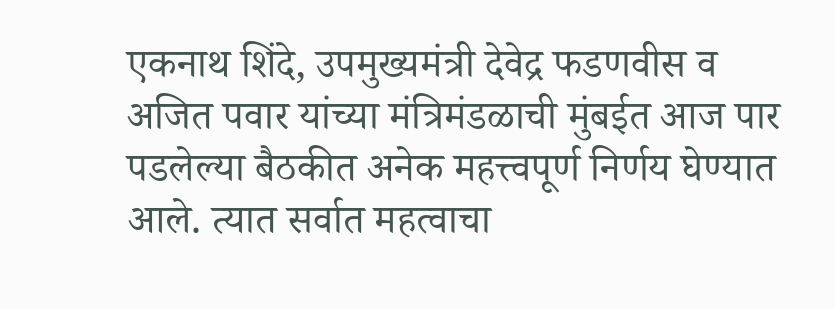एकनाथ शिंदे, उपमुख्यमंत्री देवेद्र फडणवीस व अजित पवार यांच्या मंत्रिमंडळाची मुंबईत आज पार पडलेल्या बैठकीत अनेक महत्त्वपूर्ण निर्णय घेण्यात आले. त्यात सर्वात महत्वाचा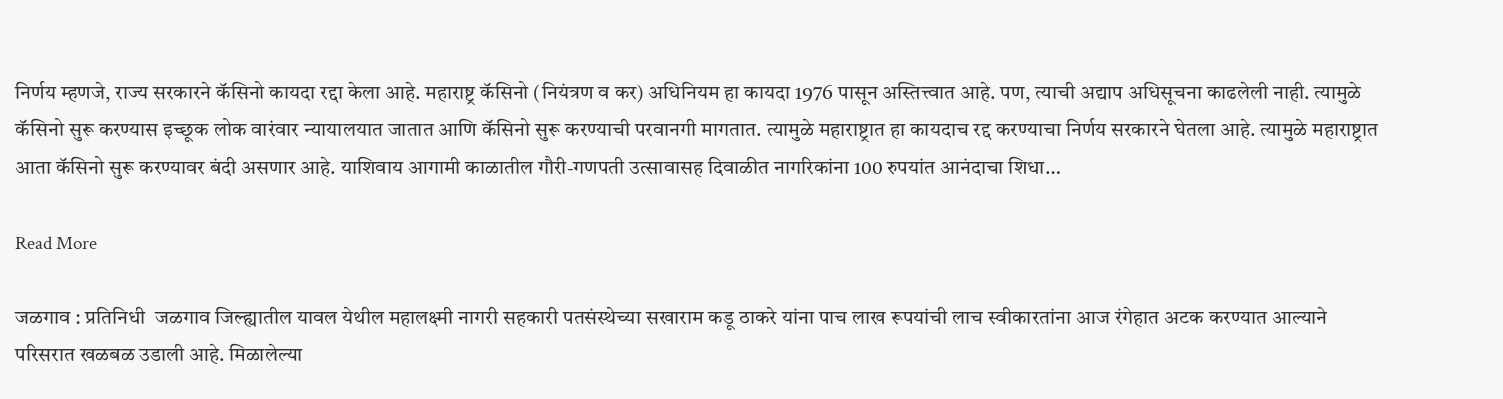निर्णय म्हणजे, राज्य सरकारने कॅसिनो कायदा रद्दा केला आहे. महाराष्ट्र कॅसिनो (नियंत्रण व कर) अधिनियम हा कायदा 1976 पासून अस्तित्त्वात आहे. पण, त्याची अद्याप अधिसूचना काढलेली नाही. त्यामुळे कॅसिनो सुरू करण्यास इच्छूक लोक वारंवार न्यायालयात जातात आणि कॅसिनो सुरू करण्याची परवानगी मागतात. त्यामुळे महाराष्ट्रात हा कायदाच रद्द करण्याचा निर्णय सरकारने घेतला आहे. त्यामुळे महाराष्ट्रात आता कॅसिनो सुरू करण्यावर बंदी असणार आहे. याशिवाय आगामी काळातील गौरी-गणपती उत्सावासह दिवाळीत नागरिकांना 100 रुपयांत आनंदाचा शिधा…

Read More

जळगाव : प्रतिनिधी  जळगाव जिल्ह्यातील यावल येथील महालक्ष्मी नागरी सहकारी पतसंस्थेच्या सखाराम कडू ठाकरे यांना पाच लाख रूपयांची लाच स्वीकारतांना आज रंगेहात अटक करण्यात आल्याने परिसरात खळबळ उडाली आहे. मिळालेल्या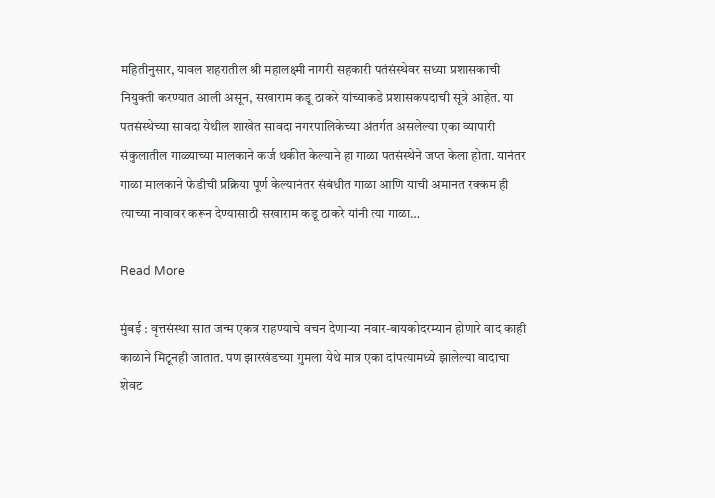महितीनुसार, यावल शहरातील श्री महालक्ष्मी नागरी सहकारी पतंसंस्थेवर सध्या प्रशासकाची नियुक्ती करण्यात आली असून, सखाराम कडू ठाकरे यांच्याकडे प्रशासकपदाची सूत्रे आहेत. या पतसंस्थेच्या सावदा येथील शाखेत सावदा नगरपालिकेच्या अंतर्गत असलेल्या एका व्यापारी संकुलातील गाळ्याच्या मालकाने कर्ज थकीत केल्याने हा गाळा पतसंस्थेने जप्त केला होता. यानंतर गाळा मालकाने फेडीची प्रक्रिया पूर्ण केल्यानंतर संबंधीत गाळा आणि याची अमानत रक्कम ही त्याच्या नावावर करून देण्यासाठी सखाराम कडू ठाकरे यांनी त्या गाळा…

Read More

मुंबई : वृत्तसंस्था सात जन्म एकत्र राहण्याचे वचन देणाऱ्या नवार-बायकोदरम्यान होणारे वाद काही काळाने मिटूनही जातात. पण झारखंडच्या गुमला येथे मात्र एका दांपत्यामध्ये झालेल्या वादाचा शेवट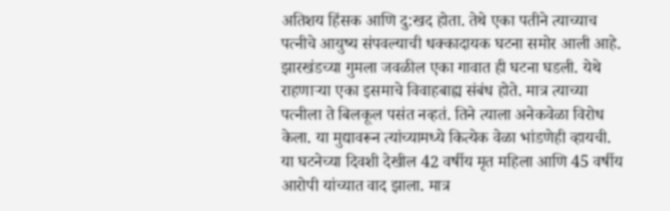अतिशय हिंसक आणि दु:खद होता. तेथे एका पतीने त्याच्याच पत्नीचे आयुष्य संपवल्याची धक्कादायक घटना समोर आली आहे. झारखंडच्या गुमला जवळील एका गावात ही घटना घडली. येथे राहणाऱ्या एका इसमाचे विवाहबाह्य संबंध होते. मात्र त्याच्या पत्नीला ते बिलकूल पसंत नव्हतं. तिने त्याला अनेकवेळा विरोध केला. या मुद्यावरून त्यांच्यामध्ये कित्येक वेळा भांडणेही व्हायची. या घटनेच्या दिवशी देखील 42 वर्षीय मृत महिला आणि 45 वर्षीय आरोपी यांच्यात वाद झाला. मात्र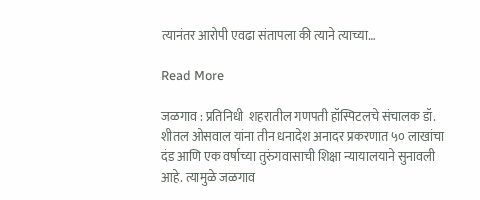त्यानंतर आरोपी एवढा संतापला की त्याने त्याच्या…

Read More

जळगाव : प्रतिनिधी  शहरातील गणपती हॉस्पिटलचे संचालक डॉ. शीतल ओसवाल यांना तीन धनादेश अनादर प्रकरणात ५० लाखांचा दंड आणि एक वर्षाच्या तुरुंगवासाची शिक्षा न्यायालयाने सुनावली आहे. त्यामुळे जळगाव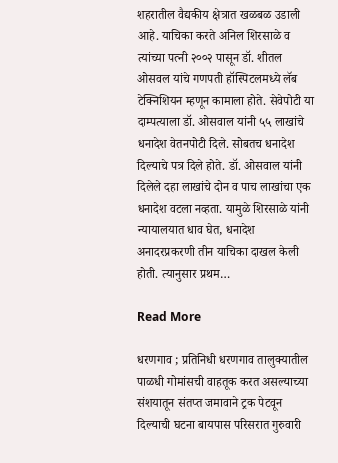शहरातील वैद्यकीय क्षेत्रात खळबळ उडाली आहे. याचिका करते अनिल शिरसाळे व त्यांच्या पत्नी २००२ पासून डॉ. शीतल ओसवल यांचे गणपती हॉस्पिटलमध्ये लॅब टेक्निशियन म्हणून कामाला होते. सेवेपोटी या दाम्पत्याला डॉ. ओसवाल यांनी ५५ लाखांचे धनादेश वेतनपोटी दिले. सोबतच धनादेश दिल्याचे पत्र दिले होते. डॉ. ओसवाल यांनी दिलेले दहा लाखांचे दोन व पाच लाखांचा एक धनादेश वटला नव्हता. यामुळे शिरसाळे यांनी न्यायालयात धाव घेत, धनादेश अनादरप्रकरणी तीन याचिका दाखल केली होती. त्यानुसार प्रथम…

Read More

धरणगाव ; प्रतिनिधी धरणगाव तालुक्यातील पाळधी गोमांसची वाहतूक करत असल्याच्या संशयातून संतप्त जमावाने ट्रक पेटवून दिल्याची घटना बायपास परिसरात गुरुवारी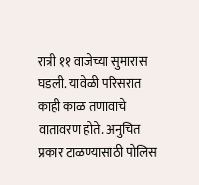रात्री ११ वाजेच्या सुमारास घडली. यावेळी परिसरात काही काळ तणावाचे वातावरण होते. अनुचित प्रकार टाळण्यासाठी पोलिस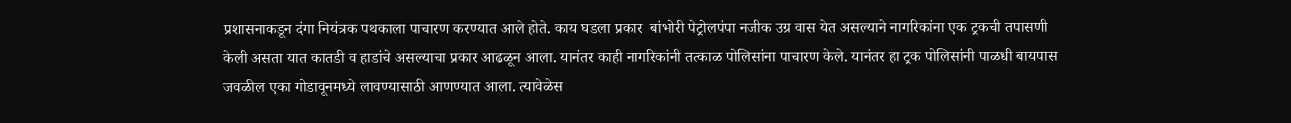प्रशासनाकडून दंगा नियंत्रक पथकाला पाचारण करण्यात आले होते. काय घडला प्रकार  बांभोरी पेट्रोलपंपा नजीक उग्र वास येत असल्याने नागरिकांना एक ट्रकची तपासणी केली असता यात कातडी व हाडांचे असल्याचा प्रकार आढळून आला. यानंतर काही नागरिकांनी तत्काळ पोलिसांना पाचारण केले. यानंतर हा ट्रक पोलिसांनी पाळधी बायपास जवळील एका गोडावूनमध्ये लावण्यासाठी आणण्यात आला. त्यावेळेस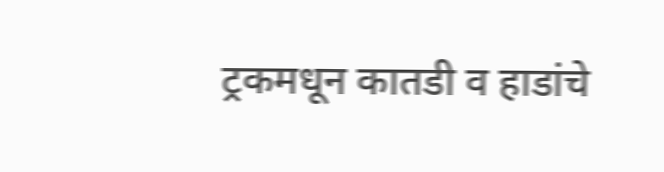ट्रकमधून कातडी व हाडांचे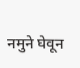नमुने घेवून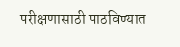परीक्षणासाठी पाठविण्यात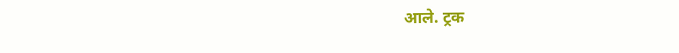आले. ट्रक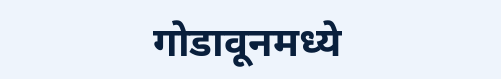गोडावूनमध्ये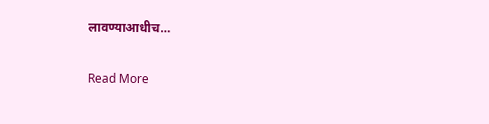लावण्याआधीच…

Read More